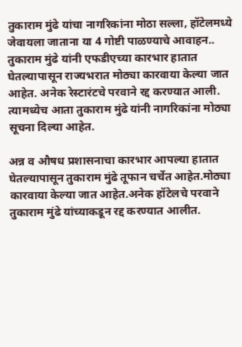तुकाराम मुंढे यांचा नागरिकांना मोठा सल्ला, हॉटेलमध्ये जेवायला जाताना या 4 गोष्टी पाळण्याचे आवाहन..
तुकाराम मुंढे यांनी एफडीएच्या कारभार हातात घेतल्यापासून राज्यभरात मोठ्या कारवाया केल्या जात आहेत. अनेक रेस्टारंटचे परवाने रद्द करण्यात आली. त्यामध्येच आता तुकाराम मुंढे यांनी नागरिकांना मोठ्या सूचना दिल्या आहेत.

अन्न व औषध प्रशासनाचा कारभार आपल्या हातात घेतल्यापासून तुकाराम मुंढे तूफान चर्चेत आहेत.मोठ्या कारवाया केल्या जात आहेत.अनेक हॉटेलचे परवाने तुकाराम मुंढे यांच्याकडून रद्द करण्यात आलीत.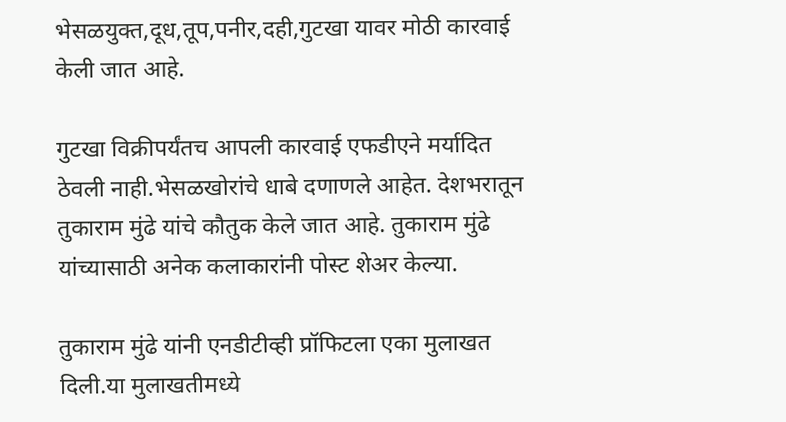भेसळयुक्त,दूध,तूप,पनीर,दही,गुटखा यावर मोठी कारवाई केली जात आहे.

गुटखा विक्रीपर्यंतच आपली कारवाई एफडीएने मर्यादित ठेवली नाही.भेसळखोरांचे धाबे दणाणले आहेत. देशभरातून तुकाराम मुंढे यांचे कौतुक केले जात आहे. तुकाराम मुंढे यांच्यासाठी अनेक कलाकारांनी पोस्ट शेअर केल्या.

तुकाराम मुंढे यांनी एनडीटीव्ही प्रॉफिटला एका मुलाखत दिली.या मुलाखतीमध्ये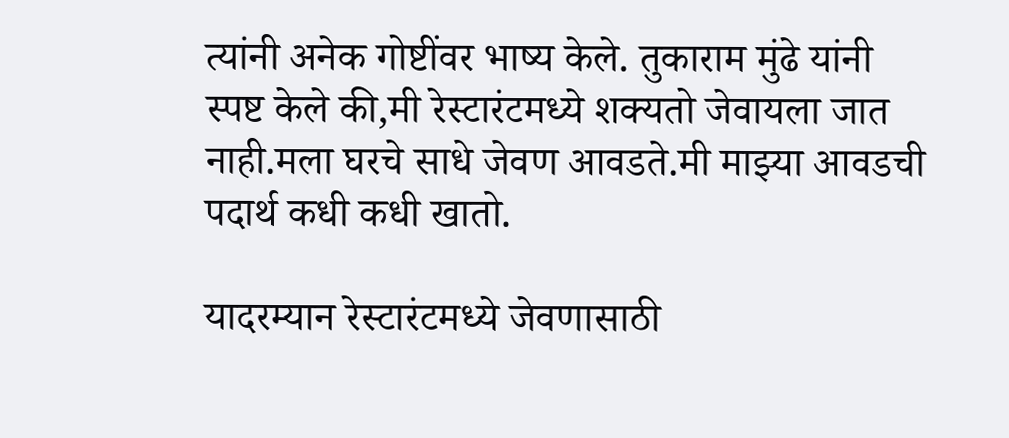त्यांनी अनेक गोष्टींवर भाष्य केले. तुकाराम मुंढे यांनी स्पष्ट केले की,मी रेस्टारंटमध्ये शक्यतो जेवायला जात नाही.मला घरचे साधे जेवण आवडते.मी माझ्या आवडची पदार्थ कधी कधी खातो.

यादरम्यान रेस्टारंटमध्ये जेवणासाठी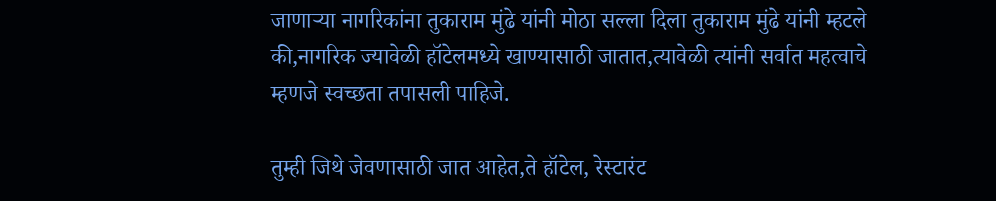जाणाऱ्या नागरिकांना तुकाराम मुंढे यांनी मोठा सल्ला दिला तुकाराम मुंढे यांनी म्हटले की,नागरिक ज्यावेळी हॉटेलमध्ये खाण्यासाठी जातात,त्यावेळी त्यांनी सर्वात महत्वाचे म्हणजे स्वच्छता तपासली पाहिजे.

तुम्ही जिथे जेवणासाठी जात आहेत,ते हॉटेल, रेस्टारंट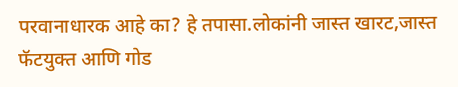परवानाधारक आहे का? हे तपासा.लोकांनी जास्त खारट,जास्त फॅटयुक्त आणि गोड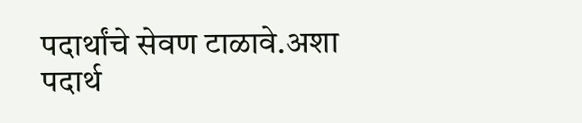पदार्थांचे सेवण टाळावे.अशा पदार्थ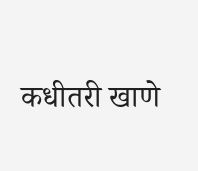कधीतरी खाणे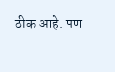ठीक आहे. पण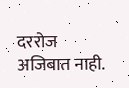दररोज अजिबात नाही.